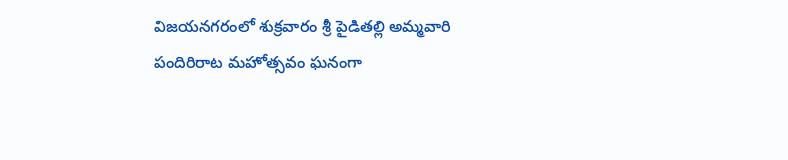విజయనగరంలో శుక్రవారం శ్రీ పైడితల్లి అమ్మవారి పందిరిరాట మహోత్సవం ఘనంగా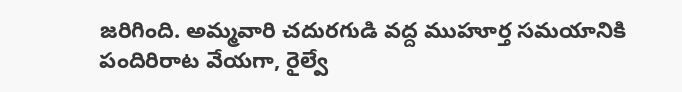జరిగింది. అమ్మవారి చదురగుడి వద్ద ముహూర్త సమయానికి పందిరిరాట వేయగా, రైల్వే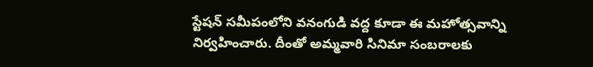స్టేషన్ సమీపంలోని వనంగుడి వద్ద కూడా ఈ మహోత్సవాన్ని నిర్వహించారు. దీంతో అమ్మవారి సినిమా సంబరాలకు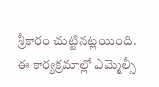శ్రీకారం చుట్టినట్లయింది. ఈ కార్యక్రమాల్లో ఎమ్మెల్సీ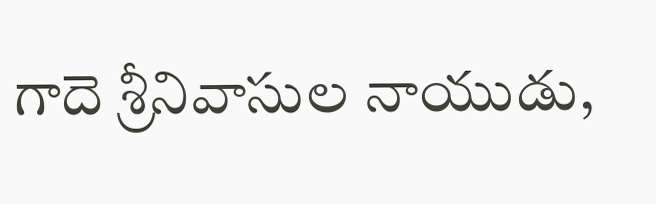గాదె శ్రీనివాసుల నాయుడు,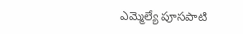ఎమ్మెల్యే పూసపాటి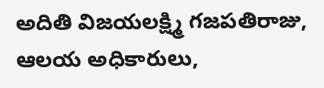అదితి విజయలక్ష్మి గజపతిరాజు, ఆలయ అధికారులు,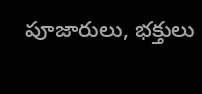పూజారులు, భక్తులు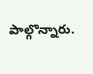పాల్గొన్నారు.